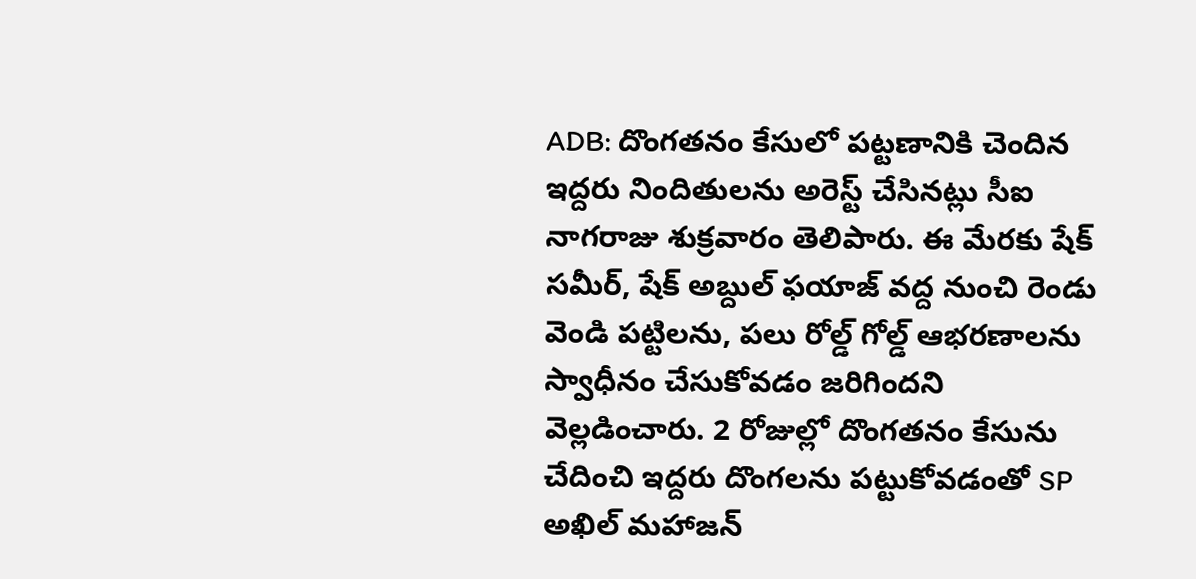ADB: దొంగతనం కేసులో పట్టణానికి చెందిన ఇద్దరు నిందితులను అరెస్ట్ చేసినట్లు సీఐ నాగరాజు శుక్రవారం తెలిపారు. ఈ మేరకు షేక్ సమీర్, షేక్ అబ్దుల్ ఫయాజ్ వద్ద నుంచి రెండు వెండి పట్టిలను, పలు రోల్డ్ గోల్డ్ ఆభరణాలను స్వాధీనం చేసుకోవడం జరిగిందని వెల్లడించారు. 2 రోజుల్లో దొంగతనం కేసును చేదించి ఇద్దరు దొంగలను పట్టుకోవడంతో SP అఖిల్ మహాజన్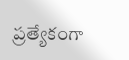ప్రత్యేకంగా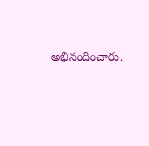అభినందించారు.